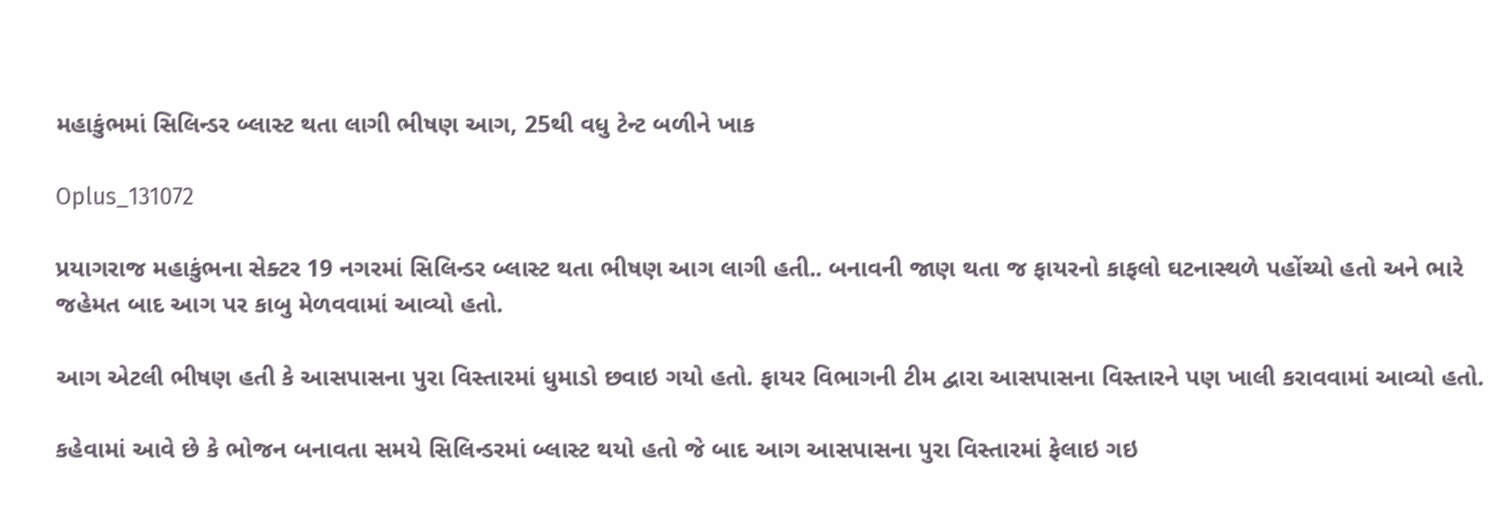મહાકુંભમાં સિલિન્ડર બ્લાસ્ટ થતા લાગી ભીષણ આગ, 25થી વધુ ટેન્ટ બળીને ખાક

Oplus_131072

પ્રયાગરાજ મહાકુંભના સેક્ટર 19 નગરમાં સિલિન્ડર બ્લાસ્ટ થતા ભીષણ આગ લાગી હતી.. બનાવની જાણ થતા જ ફાયરનો કાફલો ઘટનાસ્થળે પહોંચ્યો હતો અને ભારે જહેમત બાદ આગ પર કાબુ મેળવવામાં આવ્યો હતો.

આગ એટલી ભીષણ હતી કે આસપાસના પુરા વિસ્તારમાં ધુમાડો છવાઇ ગયો હતો. ફાયર વિભાગની ટીમ દ્વારા આસપાસના વિસ્તારને પણ ખાલી કરાવવામાં આવ્યો હતો.

કહેવામાં આવે છે કે ભોજન બનાવતા સમયે સિલિન્ડરમાં બ્લાસ્ટ થયો હતો જે બાદ આગ આસપાસના પુરા વિસ્તારમાં ફેલાઇ ગઇ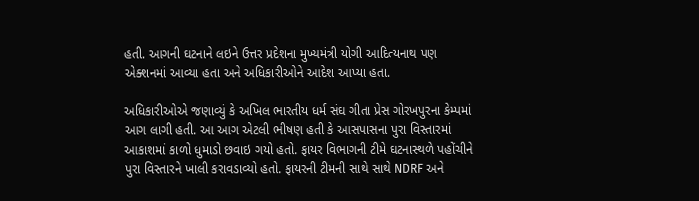હતી. આગની ઘટનાને લઇને ઉત્તર પ્રદેશના મુખ્યમંત્રી યોગી આદિત્યનાથ પણ એક્શનમાં આવ્યા હતા અને અધિકારીઓને આદેશ આપ્યા હતા.

અધિકારીઓએ જણાવ્યું કે અખિલ ભારતીય ધર્મ સંઘ ગીતા પ્રેસ ગોરખપુરના કેમ્પમાં આગ લાગી હતી. આ આગ એટલી ભીષણ હતી કે આસપાસના પુરા વિસ્તારમાં આકાશમાં કાળો ધુમાડો છવાઇ ગયો હતો. ફાયર વિભાગની ટીમે ઘટનાસ્થળે પહોંચીને પુરા વિસ્તારને ખાલી કરાવડાવ્યો હતો. ફાયરની ટીમની સાથે સાથે NDRF અને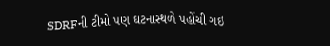SDRFની ટીમો પણ ઘટનાસ્થળે પહોંચી ગઇ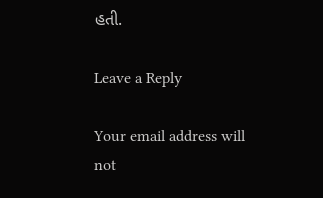હતી.

Leave a Reply

Your email address will not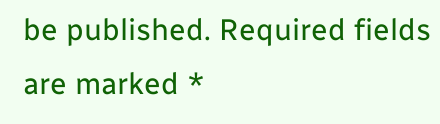be published. Required fields are marked *